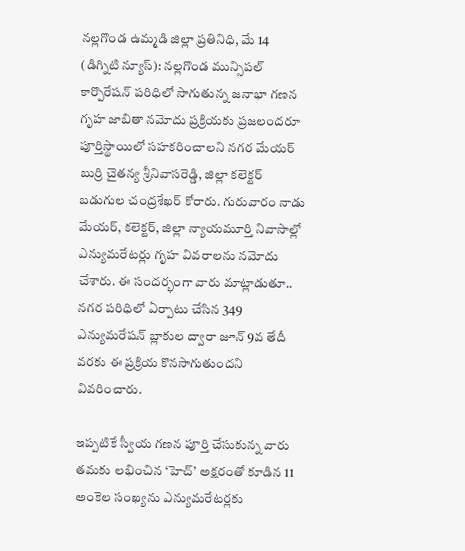నల్లగొండ ఉమ్మడి జిల్లా ప్రతినిధి, మే 14 (డిగ్నిటి న్యూస్): నల్లగొండ మున్సిపల్ కార్పొరేషన్ పరిధిలో సాగుతున్న జనాభా గణన గృహ జాబితా నమోదు ప్రక్రియకు ప్రజలందరూ పూర్తిస్థాయిలో సహకరించాలని నగర మేయర్ బుర్రి చైతన్య శ్రీనివాసరెడ్డి, జిల్లా కలెక్టర్ బడుగుల చంద్రశేఖర్ కోరారు. గురువారం నాడు మేయర్, కలెక్టర్, జిల్లా న్యాయమూర్తి నివాసాల్లో ఎన్యుమరేటర్లు గృహ వివరాలను నమోదు చేశారు. ఈ సందర్భంగా వారు మాట్లాడుతూ.. నగర పరిధిలో ఏర్పాటు చేసిన 349 ఎన్యుమరేషన్ బ్లాకుల ద్వారా జూన్ 9వ తేదీ వరకు ఈ ప్రక్రియ కొనసాగుతుందని వివరించారు.

ఇప్పటికే స్వీయ గణన పూర్తి చేసుకున్న వారు తమకు లభించిన ‘హెచ్’ అక్షరంతో కూడిన 11 అంకెల సంఖ్యను ఎన్యుమరేటర్లకు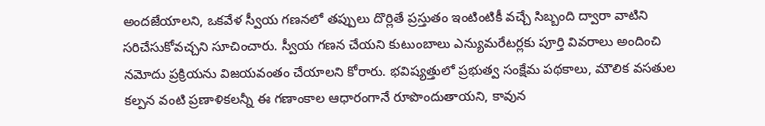అందజేయాలని, ఒకవేళ స్వీయ గణనలో తప్పులు దొర్లితే ప్రస్తుతం ఇంటింటికీ వచ్చే సిబ్బంది ద్వారా వాటిని సరిచేసుకోవచ్చని సూచించారు. స్వీయ గణన చేయని కుటుంబాలు ఎన్యుమరేటర్లకు పూర్తి వివరాలు అందించి నమోదు ప్రక్రియను విజయవంతం చేయాలని కోరారు. భవిష్యత్తులో ప్రభుత్వ సంక్షేమ పథకాలు, మౌలిక వసతుల కల్పన వంటి ప్రణాళికలన్నీ ఈ గణాంకాల ఆధారంగానే రూపొందుతాయని, కావున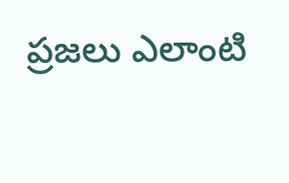ప్రజలు ఎలాంటి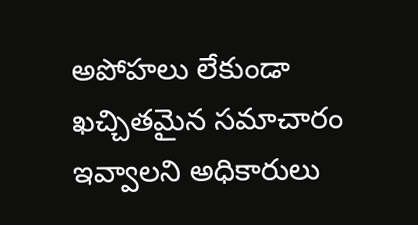అపోహలు లేకుండా ఖచ్చితమైన సమాచారం ఇవ్వాలని అధికారులు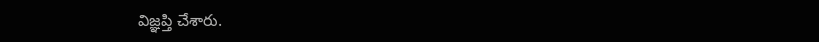విజ్ఞప్తి చేశారు.